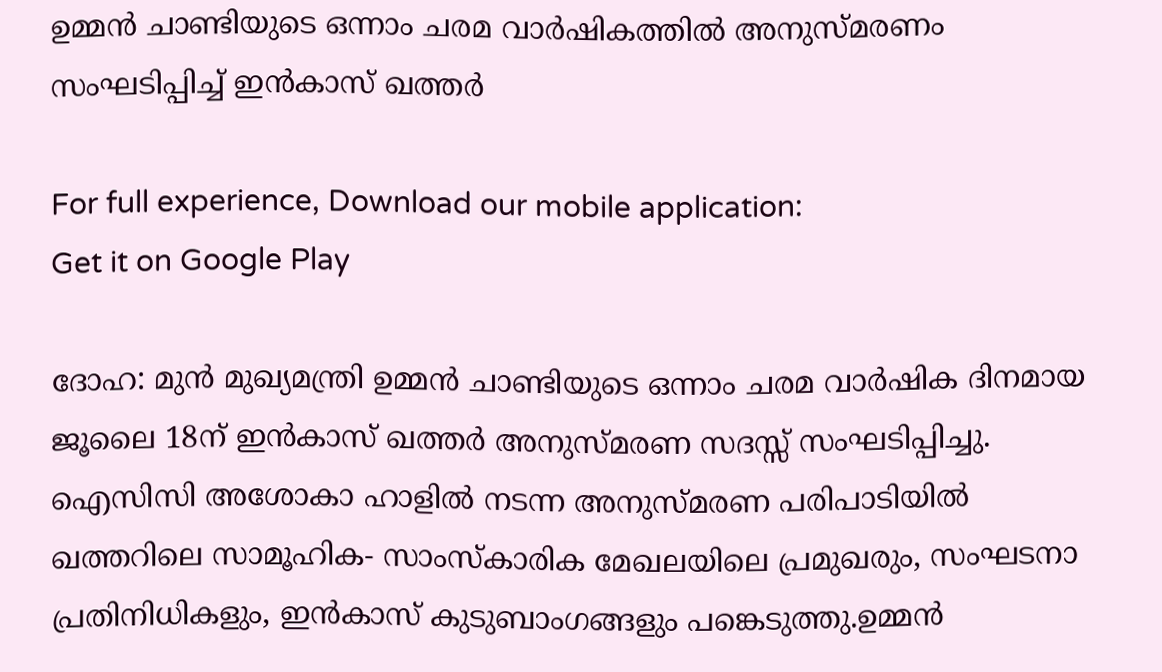ഉമ്മൻ ചാണ്ടിയുടെ ഒന്നാം ചരമ വാർഷികത്തിൽ അനുസ്മരണം സംഘടിപ്പിച്ച് ഇൻകാസ് ഖത്തർ

For full experience, Download our mobile application:
Get it on Google Play

ദോഹ: മുൻ മുഖ്യമന്ത്രി ഉമ്മൻ ചാണ്ടിയുടെ ഒന്നാം ചരമ വാർഷിക ദിനമായ ജൂലൈ 18ന് ഇൻകാസ് ഖത്തർ അനുസ്മരണ സദസ്സ് സംഘടിപ്പിച്ചു. ഐസിസി അശോകാ ഹാളിൽ നടന്ന അനുസ്മരണ പരിപാടിയിൽ ഖത്തറിലെ സാമൂഹിക- സാംസ്കാരിക മേഖലയിലെ പ്രമുഖരും, സംഘടനാ പ്രതിനിധികളും, ഇൻകാസ് കുടുബാംഗങ്ങളും പങ്കെടുത്തു.ഉമ്മൻ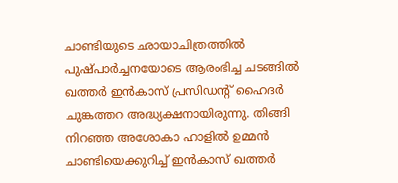ചാണ്ടിയുടെ ഛായാചിത്രത്തിൽ പുഷ്പാർച്ചനയോടെ ആരംഭിച്ച ചടങ്ങിൽ ഖത്തർ ഇൻകാസ് പ്രസിഡൻ്റ് ഹൈദർ ചുങ്കത്തറ അദ്ധ്യക്ഷനായിരുന്നു. തിങ്ങി നിറഞ്ഞ അശോകാ ഹാളിൽ ഉമ്മൻ ചാണ്ടിയെക്കുറിച്ച് ഇൻകാസ് ഖത്തർ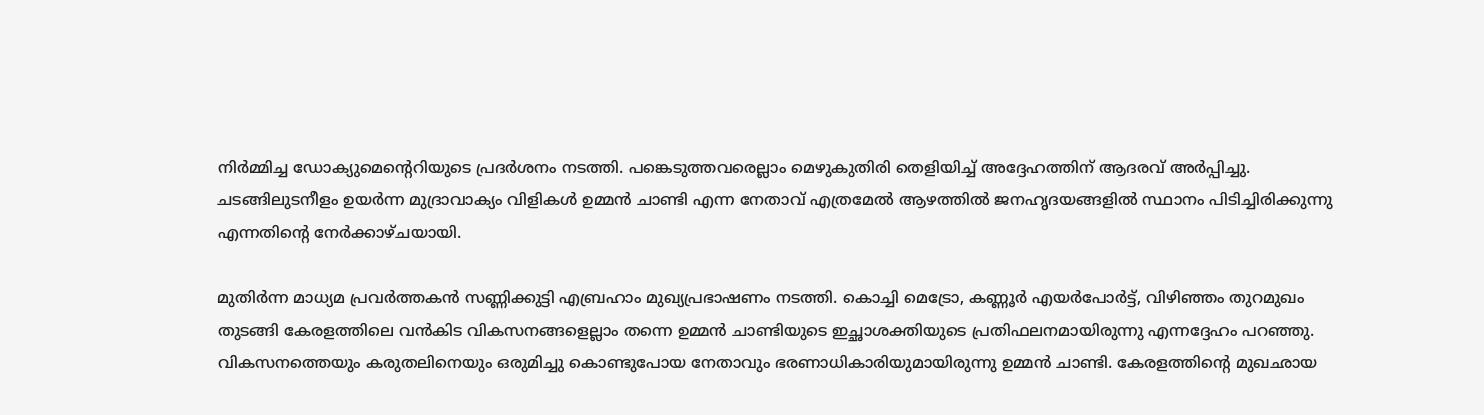നിർമ്മിച്ച ഡോക്യുമെൻ്റെറിയുടെ പ്രദർശനം നടത്തി. പങ്കെടുത്തവരെല്ലാം മെഴുകുതിരി തെളിയിച്ച് അദ്ദേഹത്തിന് ആദരവ് അർപ്പിച്ചു. ചടങ്ങിലുടനീളം ഉയര്‍ന്ന മുദ്രാവാക്യം വിളികൾ ഉമ്മൻ ചാണ്ടി എന്ന നേതാവ് എത്രമേൽ ആഴത്തിൽ ജനഹൃദയങ്ങളിൽ സ്ഥാനം പിടിച്ചിരിക്കുന്നു എന്നതിൻ്റെ നേർക്കാഴ്ചയായി.

മുതിർന്ന മാധ്യമ പ്രവർത്തകൻ സണ്ണിക്കുട്ടി എബ്രഹാം മുഖ്യപ്രഭാഷണം നടത്തി. കൊച്ചി മെട്രോ, കണ്ണൂർ എയർപോർട്ട്, വിഴിഞ്ഞം തുറമുഖം തുടങ്ങി കേരളത്തിലെ വൻകിട വികസനങ്ങളെല്ലാം തന്നെ ഉമ്മൻ ചാണ്ടിയുടെ ഇച്ഛാശക്തിയുടെ പ്രതിഫലനമായിരുന്നു എന്നദ്ദേഹം പറഞ്ഞു. വികസനത്തെയും കരുതലിനെയും ഒരുമിച്ചു കൊണ്ടുപോയ നേതാവും ഭരണാധികാരിയുമായിരുന്നു ഉമ്മൻ ചാണ്ടി. കേരളത്തിൻ്റെ മുഖഛായ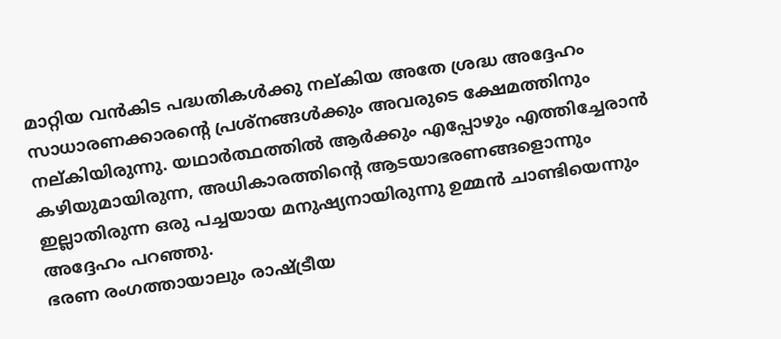മാറ്റിയ വൻകിട പദ്ധതികൾക്കു നല്കിയ അതേ ശ്രദ്ധ അദ്ദേഹം സാധാരണക്കാരൻ്റെ പ്രശ്നങ്ങൾക്കും അവരുടെ ക്ഷേമത്തിനും നല്കിയിരുന്നു. യഥാർത്ഥത്തിൽ ആർക്കും എപ്പോഴും എത്തിച്ചേരാൻ കഴിയുമായിരുന്ന, അധികാരത്തിൻ്റെ ആടയാഭരണങ്ങളൊന്നും ഇല്ലാതിരുന്ന ഒരു പച്ചയായ മനുഷ്യനായിരുന്നു ഉമ്മൻ ചാണ്ടിയെന്നും അദ്ദേഹം പറഞ്ഞു.
ഭരണ രംഗത്തായാലും രാഷ്ട്രീയ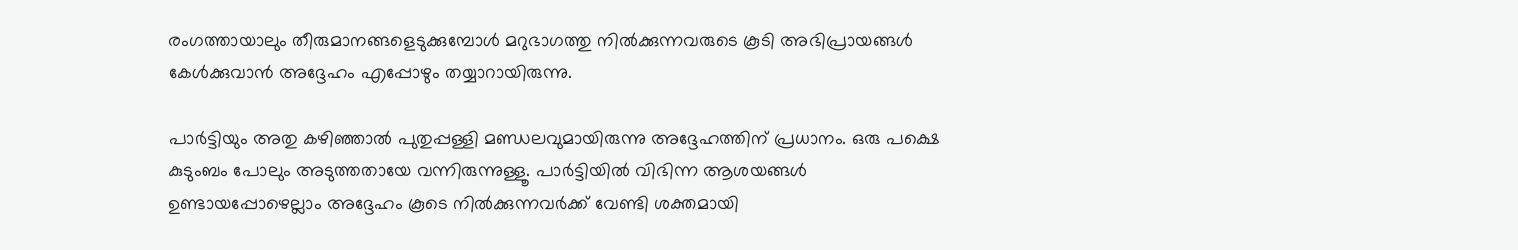രംഗത്തായാലും തീരുമാനങ്ങളെടുക്കുമ്പോൾ മറുഭാഗത്തു നിൽക്കുന്നവരുടെ കൂടി അഭിപ്രായങ്ങൾ കേൾക്കുവാൻ അദ്ദേഹം എപ്പോഴും തയ്യാറായിരുന്നു.

പാർട്ടിയും അതു കഴിഞ്ഞാൽ പുതുപ്പള്ളി മണ്ഡലവുമായിരുന്നു അദ്ദേഹത്തിന് പ്രധാനം. ഒരു പക്ഷെ കുടുംബം പോലും അടുത്തതായേ വന്നിരുന്നുള്ളൂ. പാർട്ടിയിൽ വിഭിന്ന ആശയങ്ങൾ ഉണ്ടായപ്പോഴെല്ലാം അദ്ദേഹം കൂടെ നില്‍ക്കുന്നവര്‍ക്ക് വേണ്ടി ശക്തമായി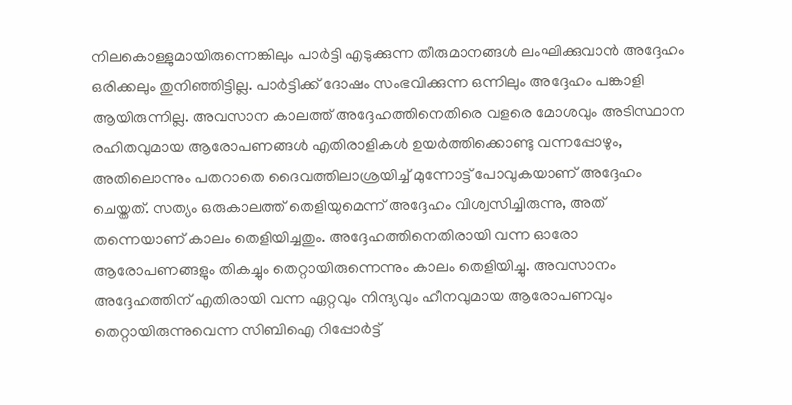നിലകൊള്ളുമായിരുന്നെങ്കിലും പാർട്ടി എടുക്കുന്ന തീരുമാനങ്ങൾ ലംഘിക്കുവാൻ അദ്ദേഹം ഒരിക്കലും തുനിഞ്ഞിട്ടില്ല. പാർട്ടിക്ക് ദോഷം സംഭവിക്കുന്ന ഒന്നിലും അദ്ദേഹം പങ്കാളി ആയിരുന്നില്ല. അവസാന കാലത്ത് അദ്ദേഹത്തിനെതിരെ വളരെ മോശവും അടിസ്ഥാന രഹിതവുമായ ആരോപണങ്ങൾ എതിരാളികൾ ഉയർത്തിക്കൊണ്ടു വന്നപ്പോഴും, അതിലൊന്നും പതറാതെ ദൈവത്തിലാശ്രയിച്ച് മുന്നോട്ട് പോവുകയാണ് അദ്ദേഹം ചെയ്തത്. സത്യം ഒരുകാലത്ത് തെളിയുമെന്ന് അദ്ദേഹം വിശ്വസിച്ചിരുന്നു, അത് തന്നെയാണ് കാലം തെളിയിച്ചതും. അദ്ദേഹത്തിനെതിരായി വന്ന ഓരോ ആരോപണങ്ങളും തികച്ചും തെറ്റായിരുന്നെന്നും കാലം തെളിയിച്ചു. അവസാനം അദ്ദേഹത്തിന് എതിരായി വന്ന ഏറ്റവും നിന്ദ്യവും ഹീനവുമായ ആരോപണവും തെറ്റായിരുന്നുവെന്ന സിബിഐ റിപ്പോർട്ട്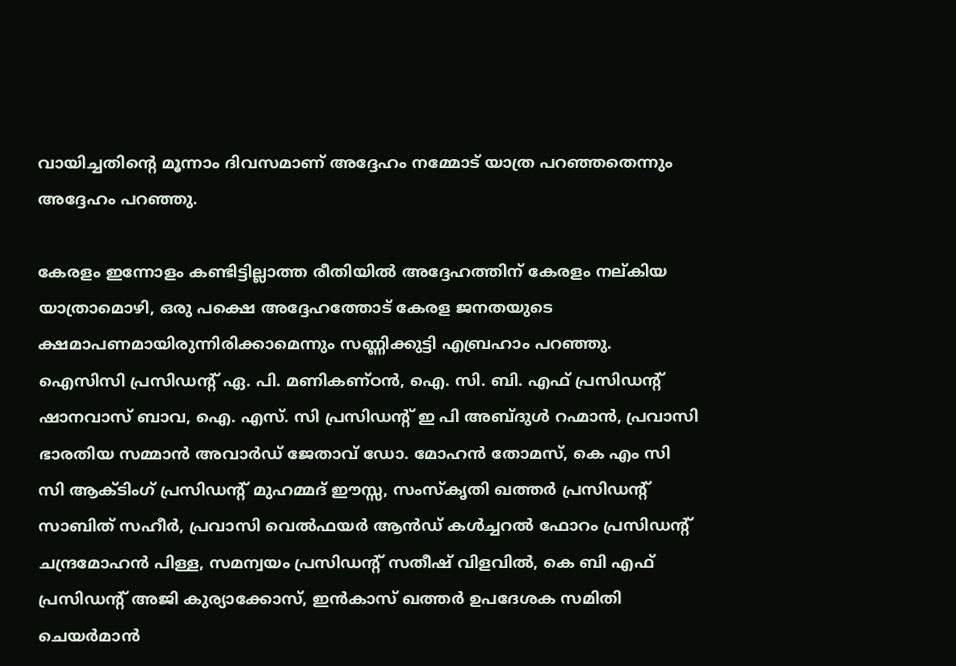വായിച്ചതിൻ്റെ മൂന്നാം ദിവസമാണ് അദ്ദേഹം നമ്മോട് യാത്ര പറഞ്ഞതെന്നും അദ്ദേഹം പറഞ്ഞു.

കേരളം ഇന്നോളം കണ്ടിട്ടില്ലാത്ത രീതിയിൽ അദ്ദേഹത്തിന് കേരളം നല്കിയ യാത്രാമൊഴി, ഒരു പക്ഷെ അദ്ദേഹത്തോട് കേരള ജനതയുടെ ക്ഷമാപണമായിരുന്നിരിക്കാമെന്നും സണ്ണിക്കുട്ടി എബ്രഹാം പറഞ്ഞു. ഐസിസി പ്രസിഡന്റ്‌ ഏ. പി. മണികണ്ഠൻ, ഐ. സി. ബി. എഫ് പ്രസിഡന്റ്‌ ഷാനവാസ്‌ ബാവ, ഐ. എസ്. സി പ്രസിഡന്റ്‌ ഇ പി അബ്ദുൾ റഹ്മാൻ, പ്രവാസി ഭാരതിയ സമ്മാൻ അവാർഡ് ജേതാവ് ഡോ. മോഹൻ തോമസ്, കെ എം സി സി ആക്ടിംഗ് പ്രസിഡന്റ്‌ മുഹമ്മദ് ഈസ്സ, സംസ്കൃതി ഖത്തർ പ്രസിഡന്റ്‌ സാബിത് സഹീർ, പ്രവാസി വെൽഫയർ ആൻഡ് കൾച്ചറൽ ഫോറം പ്രസിഡന്റ്‌ ചന്ദ്രമോഹൻ പിള്ള, സമന്വയം പ്രസിഡൻ്റ് സതീഷ് വിളവിൽ, കെ ബി എഫ് പ്രസിഡന്റ്‌ അജി കുര്യാക്കോസ്, ഇൻകാസ് ഖത്തർ ഉപദേശക സമിതി ചെയർമാൻ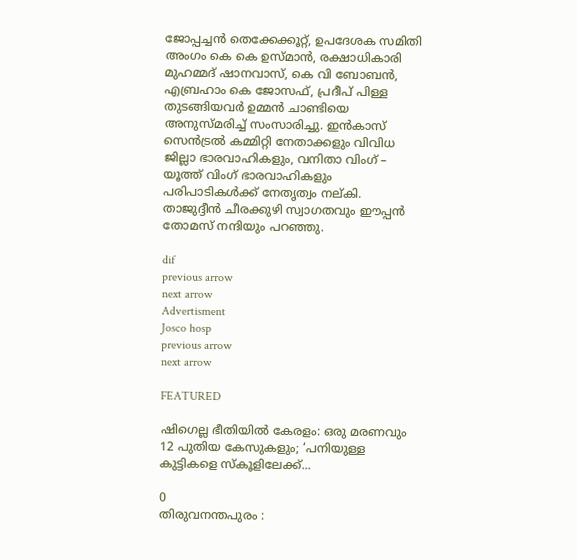ജോപ്പച്ചൻ തെക്കേക്കൂറ്റ്, ഉപദേശക സമിതി അംഗം കെ കെ ഉസ്മാൻ, രക്ഷാധികാരി മുഹമ്മദ് ഷാനവാസ്‌, കെ വി ബോബൻ, എബ്രഹാം കെ ജോസഫ്, പ്രദീപ്‌ പിള്ള തുടങ്ങിയവർ ഉമ്മൻ ചാണ്ടിയെ അനുസ്മരിച്ച് സംസാരിച്ചു. ഇൻകാസ് സെൻട്രൽ കമ്മിറ്റി നേതാക്കളും വിവിധ ജില്ലാ ഭാരവാഹികളും, വനിതാ വിംഗ് – യൂത്ത് വിംഗ് ഭാരവാഹികളും പരിപാടികൾക്ക് നേതൃത്വം നല്കി. താജുദ്ദീൻ ചീരക്കുഴി സ്വാഗതവും ഈപ്പൻ തോമസ് നന്ദിയും പറഞ്ഞു.

dif
previous arrow
next arrow
Advertisment
Josco hosp
previous arrow
next arrow

FEATURED

ഷിഗെല്ല ഭീതിയിൽ കേരളം: ഒരു മരണവും 12 പുതിയ കേസുകളും; ‘പനിയുള്ള കുട്ടികളെ സ്കൂളിലേക്ക്...

0
തിരുവനന്തപുരം :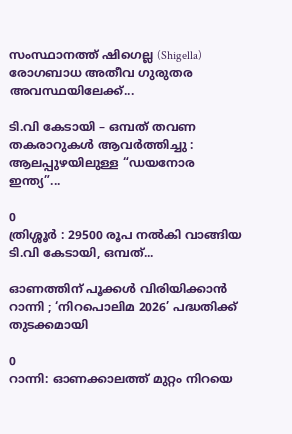സംസ്ഥാനത്ത് ഷിഗെല്ല (Shigella) രോഗബാധ അതീവ ഗുരുതര അവസ്ഥയിലേക്ക്...

ടി.വി കേടായി – ഒമ്പത് തവണ തകരാറുകൾ ആവർത്തിച്ചു : ആലപ്പുഴയിലുള്ള “ഡയനോര ഇന്ത്യ”...

0
ത്രിശ്ശൂര്‍ : 29500 രൂപ നൽകി വാങ്ങിയ ടി.വി കേടായി, ഒമ്പത്...

ഓണത്തിന് പൂക്കൾ വിരിയിക്കാൻ റാന്നി ; ‘നിറപൊലിമ 2026’ പദ്ധതിക്ക് തുടക്കമായി

0
റാന്നി: ഓണക്കാലത്ത് മുറ്റം നിറയെ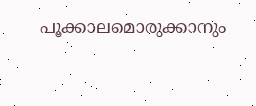പൂക്കാലമൊരുക്കാനും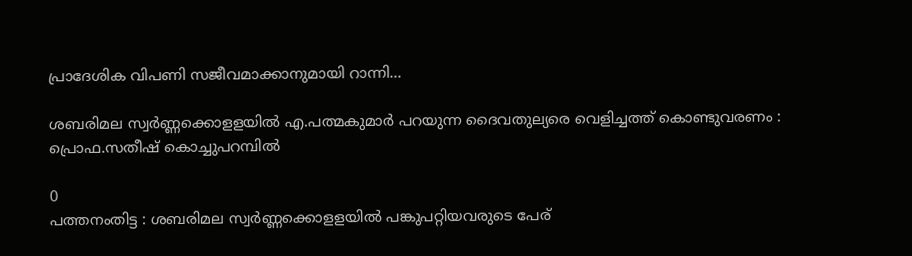പ്രാദേശിക വിപണി സജീവമാക്കാനുമായി റാന്നി...

ശബരിമല സ്വർണ്ണക്കൊളളയിൽ എ.പത്മകുമാർ പറയുന്ന ദൈവതുല്യരെ വെളിച്ചത്ത് കൊണ്ടുവരണം : പ്രൊഫ.സതീഷ് കൊച്ചുപറമ്പിൽ

0
പത്തനംതിട്ട : ശബരിമല സ്വർണ്ണക്കൊളളയിൽ പങ്കുപറ്റിയവരുടെ പേര്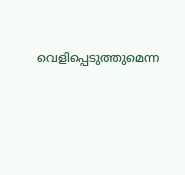വെളിപ്പെടുത്തുമെന്ന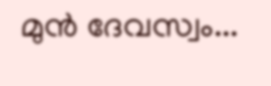മുൻ ദേവസ്വം...